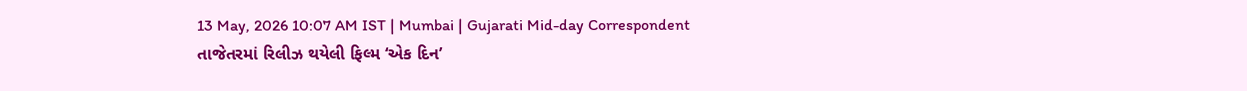13 May, 2026 10:07 AM IST | Mumbai | Gujarati Mid-day Correspondent
તાજેતરમાં રિલીઝ થયેલી ફિલ્મ ‘એક દિન’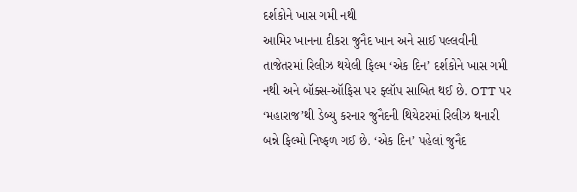દર્શકોને ખાસ ગમી નથી
આમિર ખાનના દીકરા જુનૈદ ખાન અને સાઈ પલ્લવીની તાજેતરમાં રિલીઝ થયેલી ફિલ્મ ‘એક દિન’ દર્શકોને ખાસ ગમી નથી અને બૉક્સ-ઑફિસ પર ફ્લૉપ સાબિત થઈ છે. OTT પર ‘મહારાજ’થી ડેબ્યુ કરનાર જુનૈદની થિયેટરમાં રિલીઝ થનારી બન્ને ફિલ્મો નિષ્ફળ ગઈ છે. ‘એક દિન’ પહેલાં જુનૈદ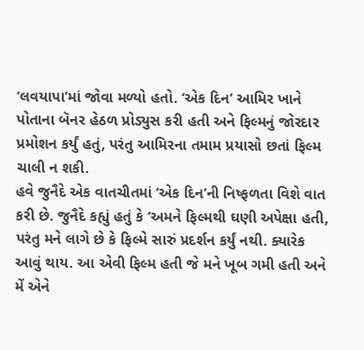‘લવયાપા’માં જોવા મળ્યો હતો. ‘એક દિન’ આમિર ખાને પોતાના બૅનર હેઠળ પ્રોડ્યુસ કરી હતી અને ફિલ્મનું જોરદાર પ્રમોશન કર્યું હતું, પરંતુ આમિરના તમામ પ્રયાસો છતાં ફિલ્મ ચાલી ન શકી.
હવે જુનૈદે એક વાતચીતમાં ‘એક દિન’ની નિષ્ફળતા વિશે વાત કરી છે. જુનૈદે કહ્યું હતું કે ‘અમને ફિલ્મથી ઘણી અપેક્ષા હતી, પરંતુ મને લાગે છે કે ફિલ્મે સારું પ્રદર્શન કર્યું નથી. ક્યારેક આવું થાય. આ એવી ફિલ્મ હતી જે મને ખૂબ ગમી હતી અને મેં એને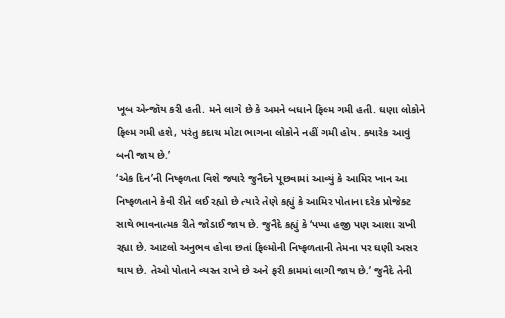ખૂબ એન્જૉય કરી હતી. મને લાગે છે કે અમને બધાને ફિલ્મ ગમી હતી. ઘણા લોકોને ફિલ્મ ગમી હશે, પરંતુ કદાચ મોટા ભાગના લોકોને નહીં ગમી હોય. ક્યારેક આવું બની જાય છે.’
‘એક દિન’ની નિષ્ફળતા વિશે જ્યારે જુનૈદને પૂછવામાં આવ્યું કે આમિર ખાન આ નિષ્ફળતાને કેવી રીતે લઈ રહ્યો છે ત્યારે તેણે કહ્યું કે આમિર પોતાના દરેક પ્રોજેક્ટ સાથે ભાવનાત્મક રીતે જોડાઈ જાય છે. જુનૈદે કહ્યું કે ‘પપ્પા હજી પણ આશા રાખી રહ્યા છે. આટલો અનુભવ હોવા છતાં ફિલ્મોની નિષ્ફળતાની તેમના પર ઘણી અસર થાય છે. તેઓ પોતાને વ્યસ્ત રાખે છે અને ફરી કામમાં લાગી જાય છે.’ જુનૈદે તેની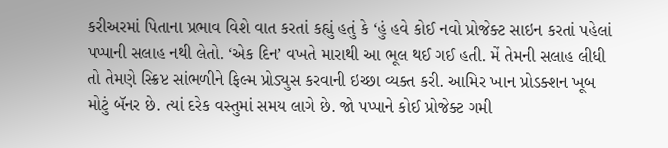કરીઅરમાં પિતાના પ્રભાવ વિશે વાત કરતાં કહ્યું હતું કે ‘હું હવે કોઈ નવો પ્રોજેક્ટ સાઇન કરતાં પહેલાં પપ્પાની સલાહ નથી લેતો. ‘એક દિન’ વખતે મારાથી આ ભૂલ થઈ ગઈ હતી. મેં તેમની સલાહ લીધી તો તેમણે સ્ક્રિપ્ટ સાંભળીને ફિલ્મ પ્રોડ્યુસ કરવાની ઇચ્છા વ્યક્ત કરી. આમિર ખાન પ્રોડક્શન ખૂબ મોટું બૅનર છે. ત્યાં દરેક વસ્તુમાં સમય લાગે છે. જો પપ્પાને કોઈ પ્રોજેક્ટ ગમી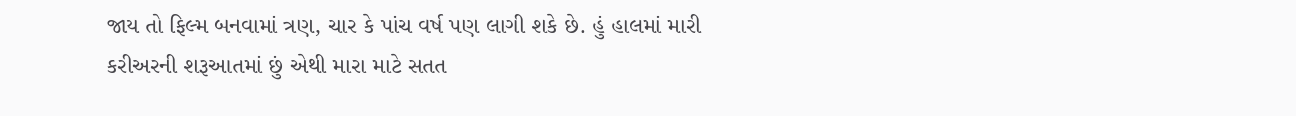જાય તો ફિલ્મ બનવામાં ત્રણ, ચાર કે પાંચ વર્ષ પણ લાગી શકે છે. હું હાલમાં મારી કરીઅરની શરૂઆતમાં છું એથી મારા માટે સતત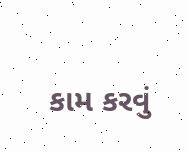કામ કરવું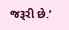જરૂરી છે.’